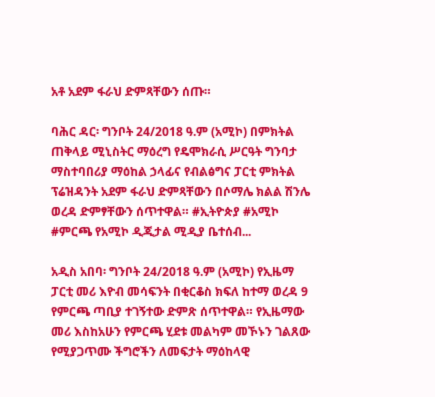አቶ አደም ፋራህ ድምጻቸውን ሰጡ።

ባሕር ዳር፡ ግንቦት 24/2018 ዓ.ም (አሚኮ) በምክትል ጠቅላይ ሚኒስትር ማዕረግ የዴሞክራሲ ሥርዓት ግንባታ ማስተባበሪያ ማዕከል ኃላፊና የብልፅግና ፓርቲ ምክትል ፕሬዝዳንት አደም ፋራህ ድምጻቸውን በሶማሌ ክልል ሽንሌ ወረዳ ድምፃቸውን ሰጥተዋል። #ኢትዮጵያ #አሚኮ #ምርጫ የአሚኮ ዲጂታል ሚዲያ ቤተሰብ...

አዲስ አበባ፡ ግንቦት 24/2018 ዓ.ም (አሚኮ) የኢዜማ ፓርቲ መሪ እዮብ መሳፍንት በቂርቆስ ክፍለ ከተማ ወረዳ 9 የምርጫ ጣቢያ ተገኝተው ድምጽ ሰጥተዋል። የኢዜማው መሪ እስከአሁን የምርጫ ሂደቱ መልካም መኾኑን ገልጸው የሚያጋጥሙ ችግሮችን ለመፍታት ማዕከላዊ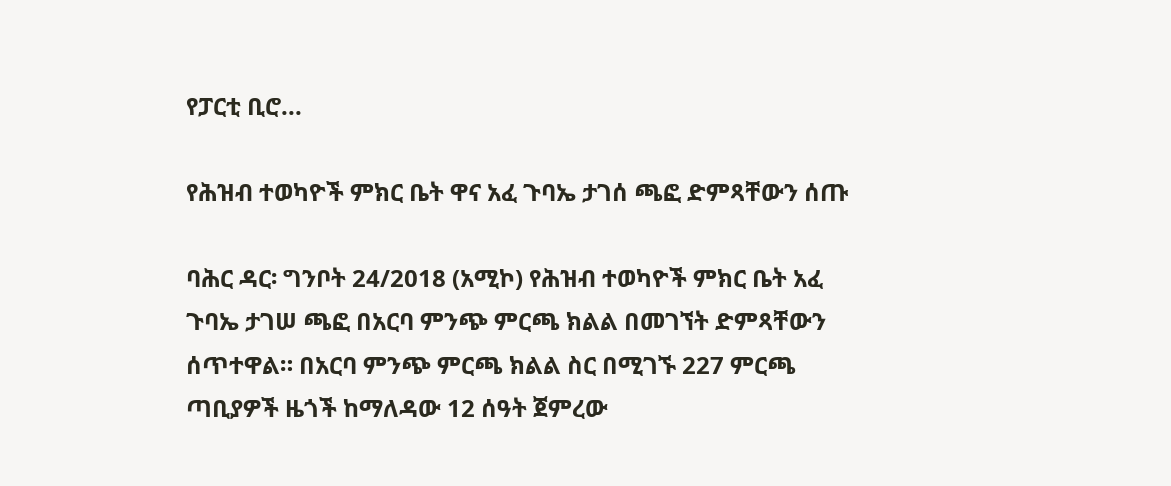የፓርቲ ቢሮ...

የሕዝብ ተወካዮች ምክር ቤት ዋና አፈ ጉባኤ ታገሰ ጫፎ ድምጻቸውን ሰጡ

ባሕር ዳር፡ ግንቦት 24/2018 (አሚኮ) የሕዝብ ተወካዮች ምክር ቤት አፈ ጉባኤ ታገሠ ጫፎ በአርባ ምንጭ ምርጫ ክልል በመገኘት ድምጻቸውን ሰጥተዋል። በአርባ ምንጭ ምርጫ ክልል ስር በሚገኙ 227 ምርጫ ጣቢያዎች ዜጎች ከማለዳው 12 ሰዓት ጀምረው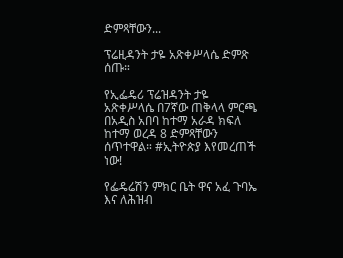ድምጻቸውን...

ፕሬዚዳንት ታዬ አጽቀሥላሴ ድምጽ ሰጡ።

የኢፌዴሪ ፕሬዝዳንት ታዬ አጽቀሥላሴ በ7ኛው ጠቅላላ ምርጫ በአዲስ አበባ ከተማ አራዳ ክፍለ ከተማ ወረዳ 8 ድምጻቸውን ሰጥተዋል። #ኢትዮጵያ እየመረጠች ነው!

የፌዴሬሽን ምክር ቤት ዋና አፈ ጉባኤ እና ለሕዝብ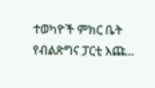ተወካዮች ምክር ቤት የብልጽግና ፓርቲ እጩ...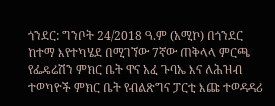ጎንደር: ግንቦት 24/2018 ዓ.ም (አሚኮ) በጎንደር ከተማ እየተካሄደ በሚገኘው 7ኛው ጠቅላላ ምርጫ የፌዴሬሽን ምክር ቤት ዋና አፈ ጉባኤ እና ለሕዝብ ተወካዮች ምክር ቤት የብልጽግና ፓርቲ እጩ ተወዳዳሪ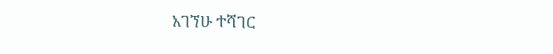አገኘሁ ተሻገር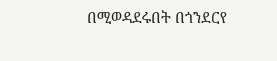በሚወዳደሩበት በጎንደርየ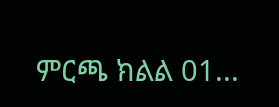ምርጫ ክልል 01...